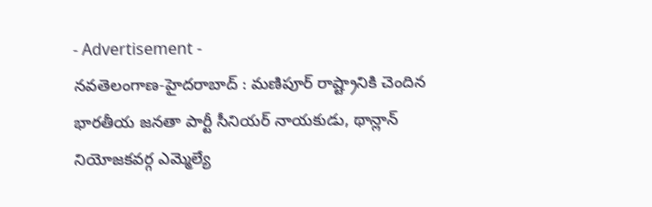- Advertisement -
నవతెలంగాణ-హైదరాబాద్ : మణిపూర్ రాష్ట్రానికి చెందిన భారతీయ జనతా పార్టీ సీనియర్ నాయకుడు, థాన్లాన్ నియోజకవర్గ ఎమ్మెల్యే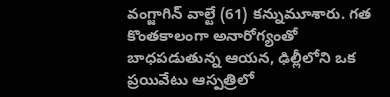వంగ్జాగిన్ వాల్టే (61) కన్నుమూశారు. గత కొంతకాలంగా అనారోగ్యంతో బాధపడుతున్న ఆయన, ఢిల్లీలోని ఒక ప్రయివేటు ఆస్పత్రిలో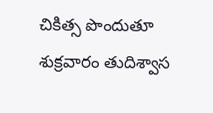చికిత్స పొందుతూ శుక్రవారం తుదిశ్వాస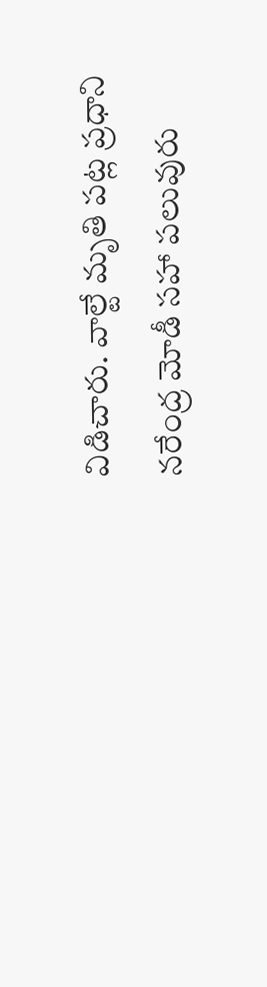విడిచారు. వాల్టే మృతి పట్ల ప్రధాని నరేంద్ర మోడీ సహా పలువురు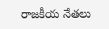రాజకీయ నేతలు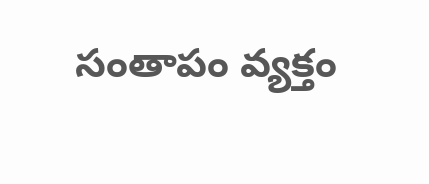సంతాపం వ్యక్తం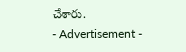చేశారు.
- Advertisement -